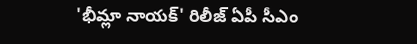'భీమ్లా నాయక్' రిలీజ్ ఏపీ సీఎం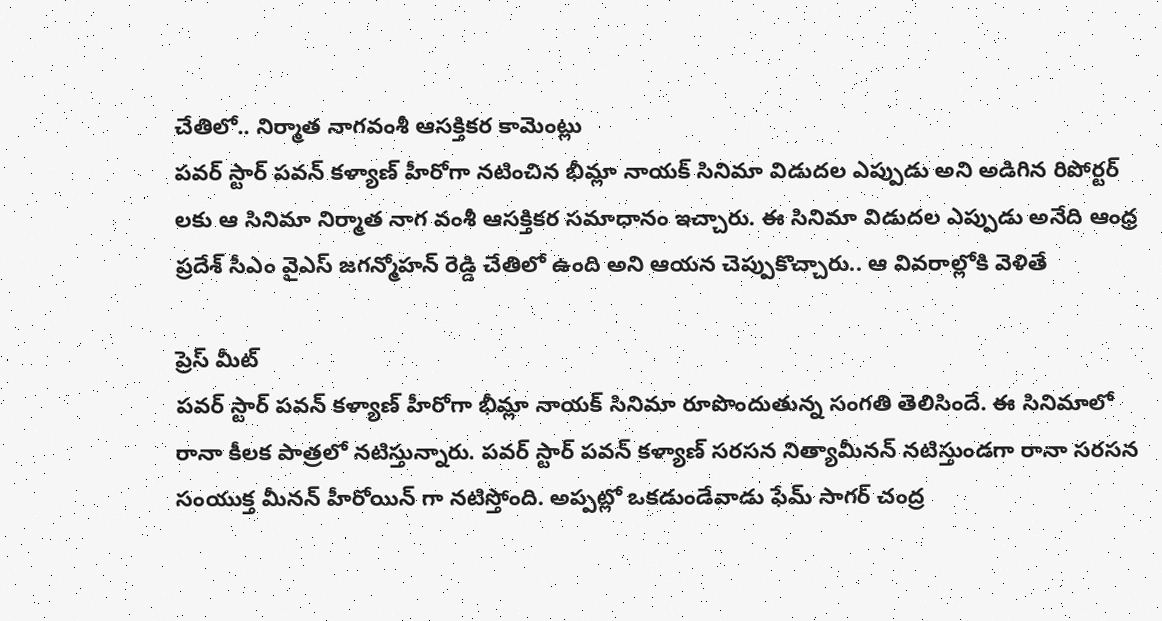చేతిలో.. నిర్మాత నాగవంశీ ఆసక్తికర కామెంట్లు
పవర్ స్టార్ పవన్ కళ్యాణ్ హీరోగా నటించిన భీమ్లా నాయక్ సినిమా విడుదల ఎప్పుడు అని అడిగిన రిపోర్టర్ లకు ఆ సినిమా నిర్మాత నాగ వంశీ ఆసక్తికర సమాధానం ఇచ్చారు. ఈ సినిమా విడుదల ఎప్పుడు అనేది ఆంధ్ర ప్రదేశ్ సీఎం వైఎస్ జగన్మోహన్ రెడ్డి చేతిలో ఉంది అని ఆయన చెప్పుకొచ్చారు.. ఆ వివరాల్లోకి వెళితే

ప్రెస్ మీట్
పవర్ స్టార్ పవన్ కళ్యాణ్ హీరోగా భీమ్లా నాయక్ సినిమా రూపొందుతున్న సంగతి తెలిసిందే. ఈ సినిమాలో రానా కీలక పాత్రలో నటిస్తున్నారు. పవర్ స్టార్ పవన్ కళ్యాణ్ సరసన నిత్యామీనన్ నటిస్తుండగా రానా సరసన సంయుక్త మీనన్ హీరోయిన్ గా నటిస్తోంది. అప్పట్లో ఒకడుండేవాడు ఫేమ్ సాగర్ చంద్ర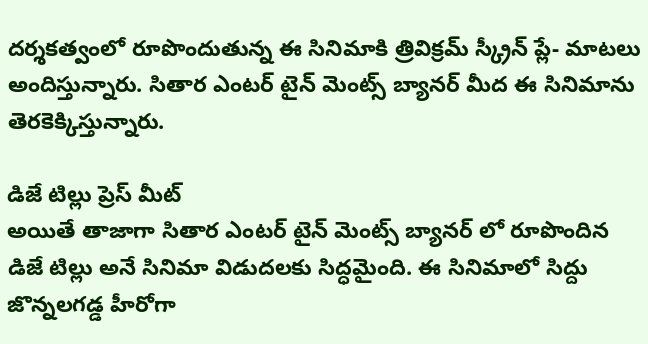దర్శకత్వంలో రూపొందుతున్న ఈ సినిమాకి త్రివిక్రమ్ స్క్రీన్ ప్లే- మాటలు అందిస్తున్నారు. సితార ఎంటర్ టైన్ మెంట్స్ బ్యానర్ మీద ఈ సినిమాను తెరకెక్కిస్తున్నారు.

డిజే టిల్లు ప్రెస్ మీట్
అయితే తాజాగా సితార ఎంటర్ టైన్ మెంట్స్ బ్యానర్ లో రూపొందిన డిజే టిల్లు అనే సినిమా విడుదలకు సిద్ధమైంది. ఈ సినిమాలో సిద్దు జొన్నలగడ్డ హీరోగా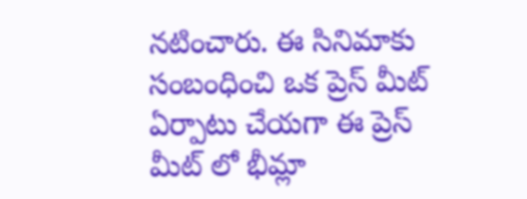నటించారు. ఈ సినిమాకు సంబంధించి ఒక ప్రెస్ మీట్ ఏర్పాటు చేయగా ఈ ప్రెస్ మీట్ లో భీమ్లా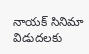నాయక్ సినిమా విడుదలకు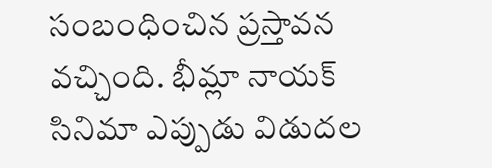సంబంధించిన ప్రస్తావన వచ్చింది. భీమ్లా నాయక్ సినిమా ఎప్పుడు విడుదల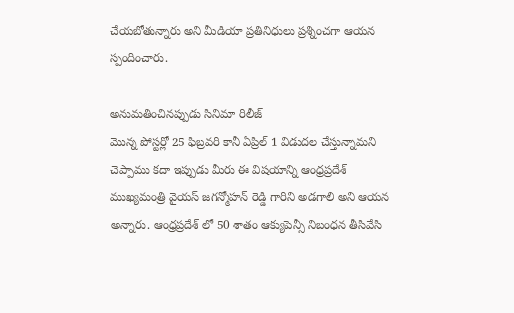చేయబోతున్నారు అని మీడియా ప్రతినిధులు ప్రశ్నించగా ఆయన స్పందించారు.

అనుమతించినప్పుడు సినిమా రిలీజ్
మొన్న పోస్టర్లో 25 ఫిబ్రవరి కానీ ఏప్రిల్ 1 విడుదల చేస్తున్నామని చెప్పాము కదా ఇప్పుడు మీరు ఈ విషయాన్ని ఆంధ్రప్రదేశ్ ముఖ్యమంత్రి వైయస్ జగన్మోహన్ రెడ్డి గారిని అడగాలి అని ఆయన అన్నారు. ఆంధ్రప్రదేశ్ లో 50 శాతం ఆక్యుపెన్సీ నిబంధన తీసివేసి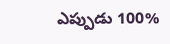ఎప్పుడు 100%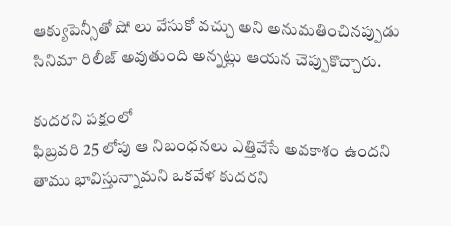ఆక్యుపెన్సీతో షో లు వేసుకో వచ్చు అని అనుమతించినప్పుడు సినిమా రిలీజ్ అవుతుంది అన్నట్లు ఆయన చెప్పుకొచ్చారు.

కుదరని పక్షంలో
ఫిబ్రవరి 25 లోపు ఆ నిబంధనలు ఎత్తివేసే అవకాశం ఉందని తాము భావిస్తున్నామని ఒకవేళ కుదరని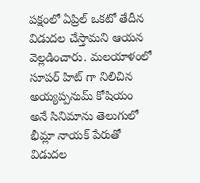పక్షంలో ఏప్రిల్ ఒకటో తేదీన విడుదల చేస్తామని ఆయన వెల్లడించారు. మలయాళంలో సూపర్ హిట్ గా నిలిచిన అయ్యప్పనుమ్ కోషియం అనే సినిమాను తెలుగులో భీమ్లా నాయక్ పేరుతో విడుదల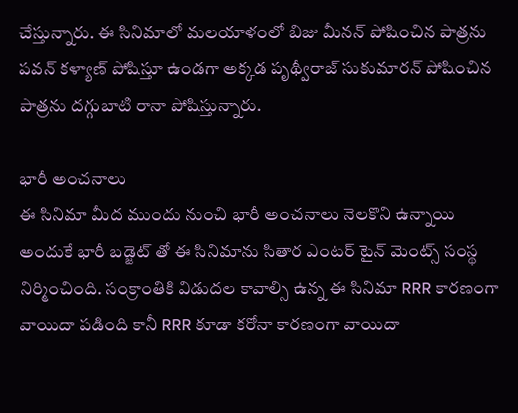చేస్తున్నారు. ఈ సినిమాలో మలయాళంలో బిజు మీనన్ పోషించిన పాత్రను పవన్ కళ్యాణ్ పోషిస్తూ ఉండగా అక్కడ పృథ్వీరాజ్ సుకుమారన్ పోషించిన పాత్రను దగ్గుబాటి రానా పోషిస్తున్నారు.

భారీ అంచనాలు
ఈ సినిమా మీద ముందు నుంచి భారీ అంచనాలు నెలకొని ఉన్నాయి అందుకే భారీ బడ్జెట్ తో ఈ సినిమాను సితార ఎంటర్ టైన్ మెంట్స్ సంస్థ నిర్మించింది. సంక్రాంతికి విడుదల కావాల్సి ఉన్న ఈ సినిమా RRR కారణంగా వాయిదా పడింది కానీ RRR కూడా కరోనా కారణంగా వాయిదా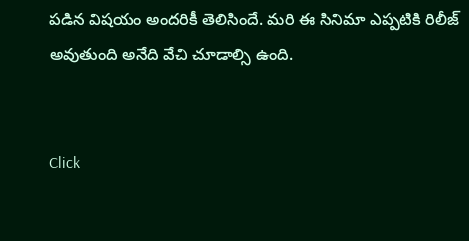పడిన విషయం అందరికీ తెలిసిందే. మరి ఈ సినిమా ఎప్పటికి రిలీజ్ అవుతుంది అనేది వేచి చూడాల్సి ఉంది.


Click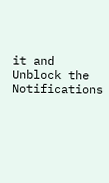it and Unblock the Notifications